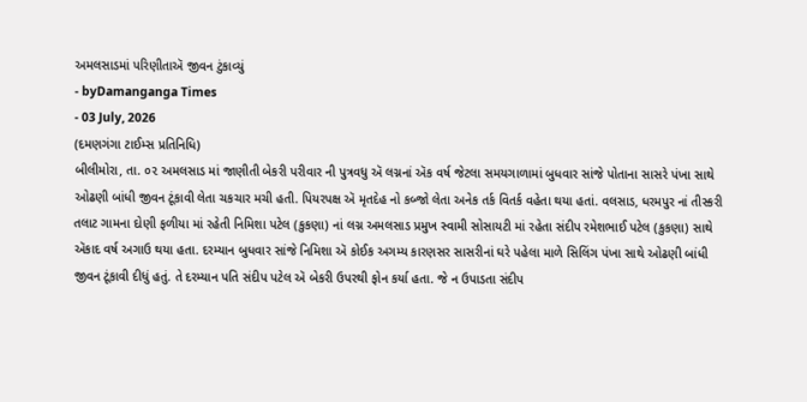અમલસાડમાં પરિણીતાઍ જીવન ટુંકાવ્યું
- byDamanganga Times
- 03 July, 2026
(દમણગંગા ટાઈમ્સ પ્રતિનિધિ)
બીલીમોરા, તા. ૦૨ અમલસાડ માં જાણીતી બેકરી પરીવાર ની પુત્રવધુ ઍ લગ્નનાં ઍક વર્ષ જેટલા સમયગાળામાં બુધવાર સાંજે પોતાના સાસરે પંખા સાથે ઓઢણી બાંધી જીવન ટૂંકાવી લેતા ચકચાર મચી હતી. પિયરપક્ષ ઍ મૃતદેહ નો કબ્જો લેતા અનેક તર્ક વિતર્ક વહેતા થયા હતાં. વલસાડ, ધરમપુર નાં તીસ્કરી તલાટ ગામના દોણી ફળીયા માં રહેતી નિમિશા પટેલ (કુકણા) નાં લગ્ન અમલસાડ પ્રમુખ સ્વામી સોસાયટી માં રહેતા સંદીપ રમેશભાઈ પટેલ (કુકણા) સાથે ઍકાદ વર્ષ અગાઉ થયા હતા. દરમ્યાન બુધવાર સાંજે નિમિશા ઍ કોઈક અગમ્ય કારણસર સાસરીનાં ઘરે પહેલા માળે સિલિંગ પંખા સાથે ઓઢણી બાંધી જીવન ટૂંકાવી દીધું હતું. તે દરમ્યાન પતિ સંદીપ પટેલ ઍ બેકરી ઉપરથી ફોન કર્યા હતા. જે ન ઉપાડતા સંદીપ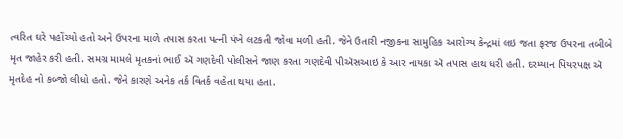ત્વરિત ઘરે પહોંચ્યો હતો અને ઉપરના માળે તપાસ કરતા પત્ની પંખે લટકતી જોવા મળી હતી. જેને ઉતારી નજીકના સામુહિક આરોગ્ય કેન્દ્રમાં લઇ જતા ફરજ ઉપરના તબીબે મૃત જાહેર કરી હતી. સમગ્ર મામલે મૃતકનાં ભાઈ ઍ ગણદેવી પોલીસને જાણ કરતા ગણદેવી પીઍસઆઇ કે આર નાયકા ઍ તપાસ હાથ ધરી હતી. દરમ્યાન પિયરપક્ષ ઍ મૃતદેહ નો કબ્જો લીધો હતો. જેને કારણે અનેક તર્ક વિતર્ક વહેતા થયા હતા.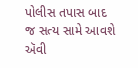પોલીસ તપાસ બાદ જ સત્ય સામે આવશે ઍવી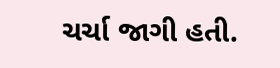ચર્ચા જાગી હતી.